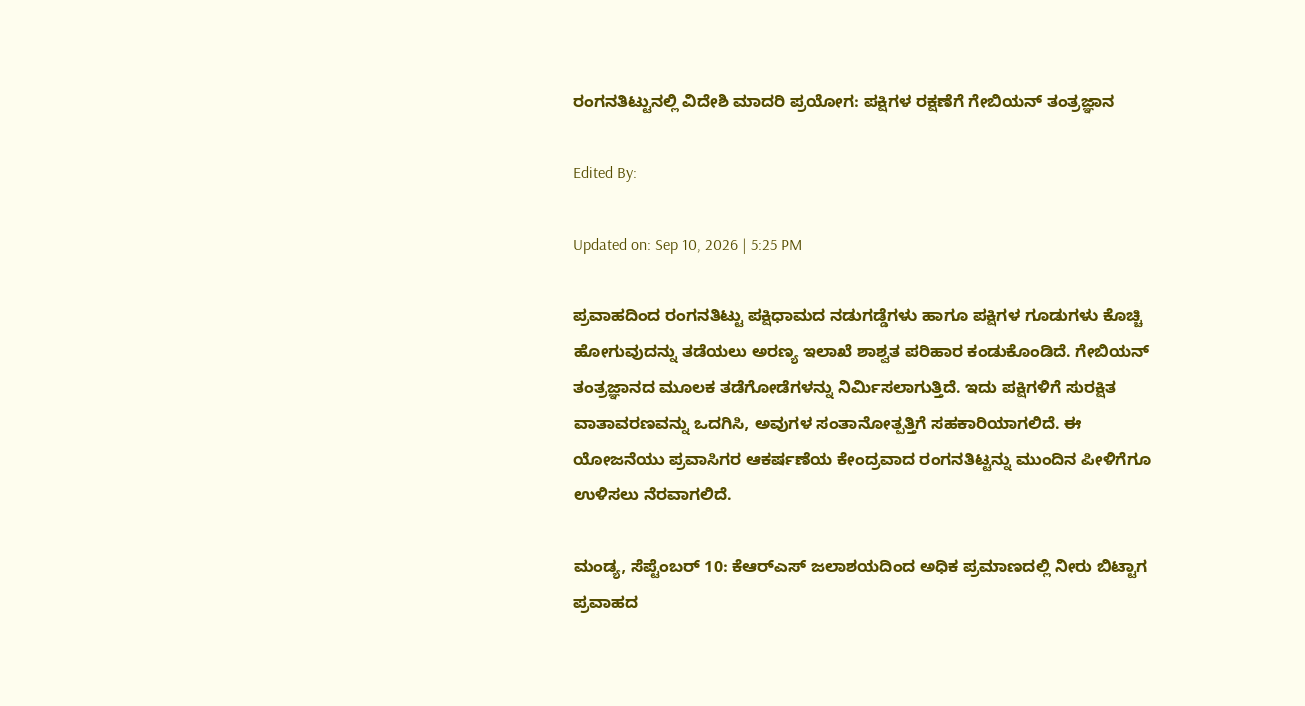ರಂಗನತಿಟ್ಟುನಲ್ಲಿ ವಿದೇಶಿ ಮಾದರಿ ಪ್ರಯೋಗ: ಪಕ್ಷಿಗಳ ರಕ್ಷಣೆಗೆ ಗೇಬಿಯನ್ ತಂತ್ರಜ್ಞಾನ

Edited By:

Updated on: Sep 10, 2026 | 5:25 PM

ಪ್ರವಾಹದಿಂದ ರಂಗನತಿಟ್ಟು ಪಕ್ಷಿಧಾಮದ ನಡುಗಡ್ಡೆಗಳು ಹಾಗೂ ಪಕ್ಷಿಗಳ ಗೂಡುಗಳು ಕೊಚ್ಚಿ ಹೋಗುವುದನ್ನು ತಡೆಯಲು ಅರಣ್ಯ ಇಲಾಖೆ ಶಾಶ್ವತ ಪರಿಹಾರ ಕಂಡುಕೊಂಡಿದೆ. ಗೇಬಿಯನ್ ತಂತ್ರಜ್ಞಾನದ ಮೂಲಕ ತಡೆಗೋಡೆಗಳನ್ನು ನಿರ್ಮಿಸಲಾಗುತ್ತಿದೆ. ಇದು ಪಕ್ಷಿಗಳಿಗೆ ಸುರಕ್ಷಿತ ವಾತಾವರಣವನ್ನು ಒದಗಿಸಿ, ಅವುಗಳ ಸಂತಾನೋತ್ಪತ್ತಿಗೆ ಸಹಕಾರಿಯಾಗಲಿದೆ. ಈ ಯೋಜನೆಯು ಪ್ರವಾಸಿಗರ ಆಕರ್ಷಣೆಯ ಕೇಂದ್ರವಾದ ರಂಗನತಿಟ್ಟನ್ನು ಮುಂದಿನ ಪೀಳಿಗೆಗೂ ಉಳಿಸಲು ನೆರವಾಗಲಿದೆ.

ಮಂಡ್ಯ, ಸೆಪ್ಟೆಂಬರ್ 10: ಕೆಆರ್‌ಎಸ್ ಜಲಾಶಯದಿಂದ ಅಧಿಕ ಪ್ರಮಾಣದಲ್ಲಿ ನೀರು ಬಿಟ್ಟಾಗ ಪ್ರವಾಹದ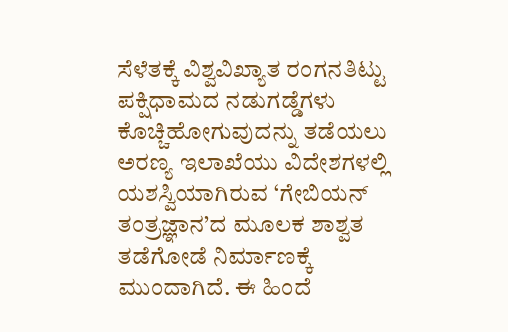ಸೆಳೆತಕ್ಕೆ ವಿಶ್ವವಿಖ್ಯಾತ ರಂಗನತಿಟ್ಟು ಪಕ್ಷಿಧಾಮದ ನಡುಗಡ್ಡೆಗಳು ಕೊಚ್ಚಿಹೋಗುವುದನ್ನು ತಡೆಯಲು ಅರಣ್ಯ ಇಲಾಖೆಯು ವಿದೇಶಗಳಲ್ಲಿ ಯಶಸ್ವಿಯಾಗಿರುವ ‘ಗೇಬಿಯನ್ ತಂತ್ರಜ್ಞಾನ’ದ ಮೂಲಕ ಶಾಶ್ವತ ತಡೆಗೋಡೆ ನಿರ್ಮಾಣಕ್ಕೆ ಮುಂದಾಗಿದೆ. ಈ ಹಿಂದೆ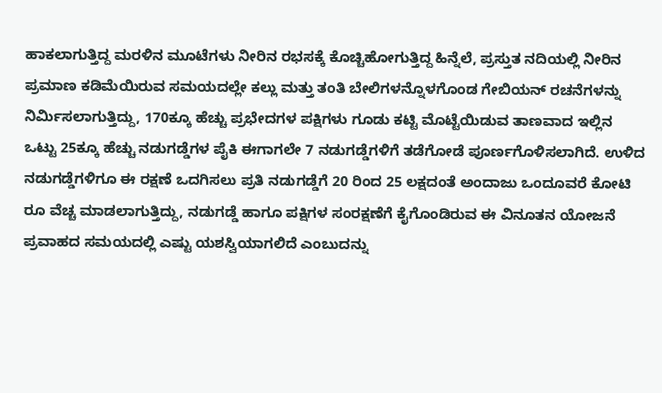ಹಾಕಲಾಗುತ್ತಿದ್ದ ಮರಳಿನ ಮೂಟೆಗಳು ನೀರಿನ ರಭಸಕ್ಕೆ ಕೊಚ್ಚಿಹೋಗುತ್ತಿದ್ದ ಹಿನ್ನೆಲೆ, ಪ್ರಸ್ತುತ ನದಿಯಲ್ಲಿ ನೀರಿನ ಪ್ರಮಾಣ ಕಡಿಮೆಯಿರುವ ಸಮಯದಲ್ಲೇ ಕಲ್ಲು ಮತ್ತು ತಂತಿ ಬೇಲಿಗಳನ್ನೊಳಗೊಂಡ ಗೇಬಿಯನ್ ರಚನೆಗಳನ್ನು ನಿರ್ಮಿಸಲಾಗುತ್ತಿದ್ದು, 170ಕ್ಕೂ ಹೆಚ್ಚು ಪ್ರಭೇದಗಳ ಪಕ್ಷಿಗಳು ಗೂಡು ಕಟ್ಟಿ ಮೊಟ್ಟೆಯಿಡುವ ತಾಣವಾದ ಇಲ್ಲಿನ ಒಟ್ಟು 25ಕ್ಕೂ ಹೆಚ್ಚು ನಡುಗಡ್ಡೆಗಳ ಪೈಕಿ ಈಗಾಗಲೇ 7 ನಡುಗಡ್ಡೆಗಳಿಗೆ ತಡೆಗೋಡೆ ಪೂರ್ಣಗೊಳಿಸಲಾಗಿದೆ. ಉಳಿದ ನಡುಗಡ್ಡೆಗಳಿಗೂ ಈ ರಕ್ಷಣೆ ಒದಗಿಸಲು ಪ್ರತಿ ನಡುಗಡ್ಡೆಗೆ 20 ರಿಂದ 25 ಲಕ್ಷದಂತೆ ಅಂದಾಜು ಒಂದೂವರೆ ಕೋಟಿ ರೂ ವೆಚ್ಚ ಮಾಡಲಾಗುತ್ತಿದ್ದು, ನಡುಗಡ್ಡೆ ಹಾಗೂ ಪಕ್ಷಿಗಳ ಸಂರಕ್ಷಣೆಗೆ ಕೈಗೊಂಡಿರುವ ಈ ವಿನೂತನ ಯೋಜನೆ ಪ್ರವಾಹದ ಸಮಯದಲ್ಲಿ ಎಷ್ಟು ಯಶಸ್ವಿಯಾಗಲಿದೆ ಎಂಬುದನ್ನು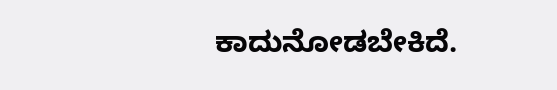ಕಾದುನೋಡಬೇಕಿದೆ.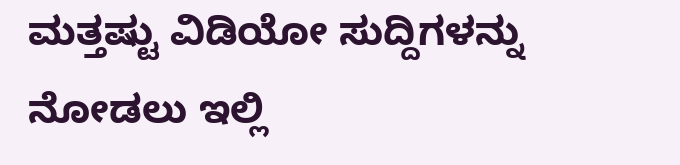ಮತ್ತಷ್ಟು ವಿಡಿಯೋ ಸುದ್ದಿಗಳನ್ನು ನೋಡಲು ಇಲ್ಲಿ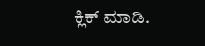ಕ್ಲಿಕ್ ಮಾಡಿ.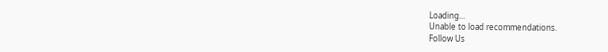Loading...
Unable to load recommendations.
Follow Us